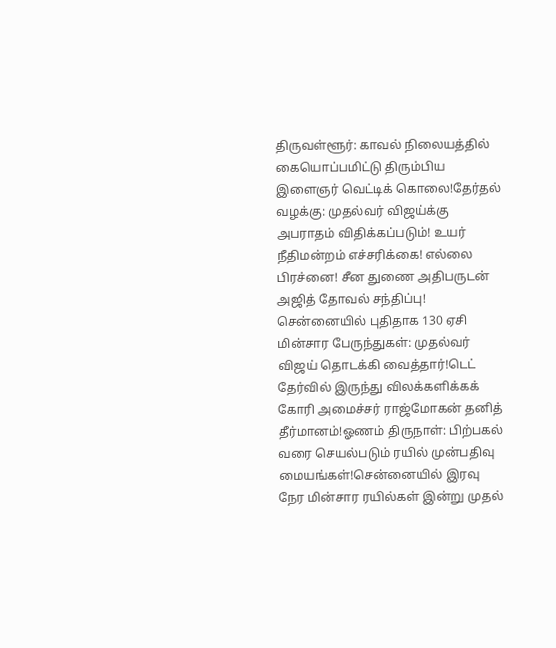திருவள்ளூர்: காவல் நிலையத்தில் கையொப்பமிட்டு திரும்பிய இளைஞர் வெட்டிக் கொலை!தேர்தல் வழக்கு: முதல்வர் விஜய்க்கு அபராதம் விதிக்கப்படும்! உயர் நீதிமன்றம் எச்சரிக்கை! எல்லை பிரச்னை! சீன துணை அதிபருடன் அஜித் தோவல் சந்திப்பு! சென்னையில் புதிதாக 130 ஏசி மின்சார பேருந்துகள்: முதல்வர் விஜய் தொடக்கி வைத்தார்!டெட் தேர்வில் இருந்து விலக்களிக்கக் கோரி அமைச்சர் ராஜ்மோகன் தனித் தீர்மானம்!ஓணம் திருநாள்: பிற்பகல் வரை செயல்படும் ரயில் முன்பதிவு மையங்கள்!சென்னையில் இரவு நேர மின்சார ரயில்கள் இன்று முதல்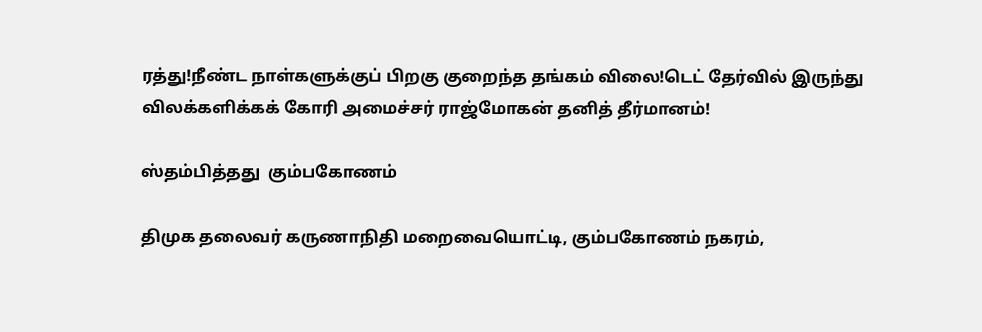ரத்து!நீண்ட நாள்களுக்குப் பிறகு குறைந்த தங்கம் விலை!டெட் தேர்வில் இருந்து விலக்களிக்கக் கோரி அமைச்சர் ராஜ்மோகன் தனித் தீர்மானம்!

ஸ்தம்பித்தது  கும்பகோணம்

திமுக தலைவர் கருணாநிதி மறைவையொட்டி, கும்பகோணம் நகரம்,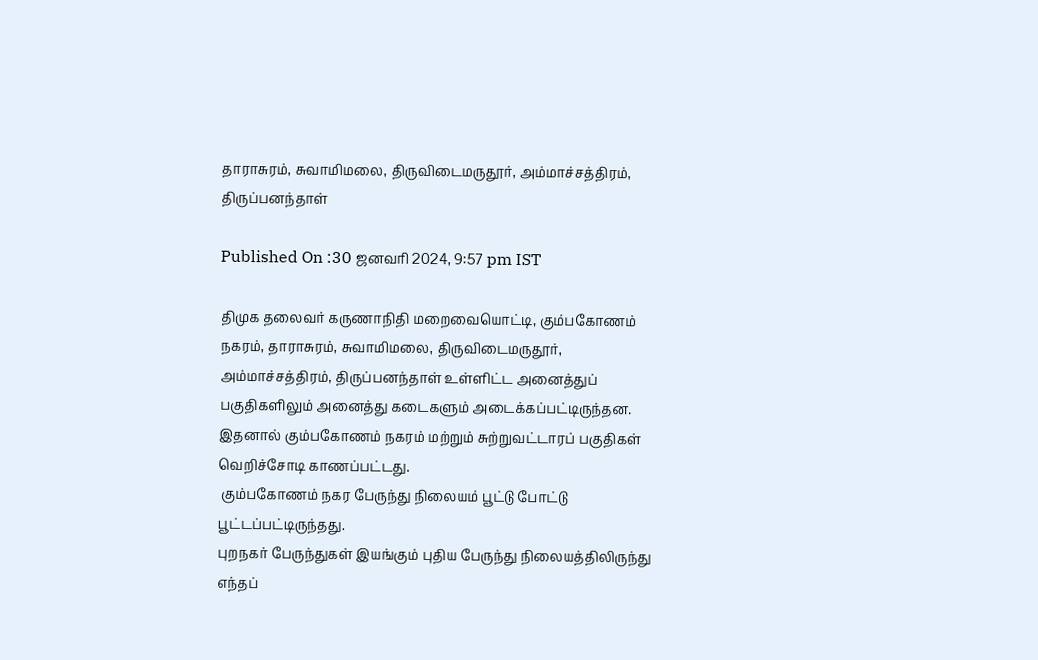தாராசுரம், சுவாமிமலை, திருவிடைமருதூர், அம்மாச்சத்திரம், திருப்பனந்தாள்

Published On :30 ஜனவரி 2024, 9:57 pm IST

திமுக தலைவர் கருணாநிதி மறைவையொட்டி, கும்பகோணம் நகரம், தாராசுரம், சுவாமிமலை, திருவிடைமருதூர், அம்மாச்சத்திரம், திருப்பனந்தாள் உள்ளிட்ட அனைத்துப் பகுதிகளிலும் அனைத்து கடைகளும் அடைக்கப்பட்டிருந்தன. இதனால் கும்பகோணம் நகரம் மற்றும் சுற்றுவட்டாரப் பகுதிகள் வெறிச்சோடி காணப்பட்டது.
 கும்பகோணம் நகர பேருந்து நிலையம் பூட்டு போட்டு பூட்டப்பட்டிருந்தது.
புறநகர் பேருந்துகள் இயங்கும் புதிய பேருந்து நிலையத்திலிருந்து எந்தப்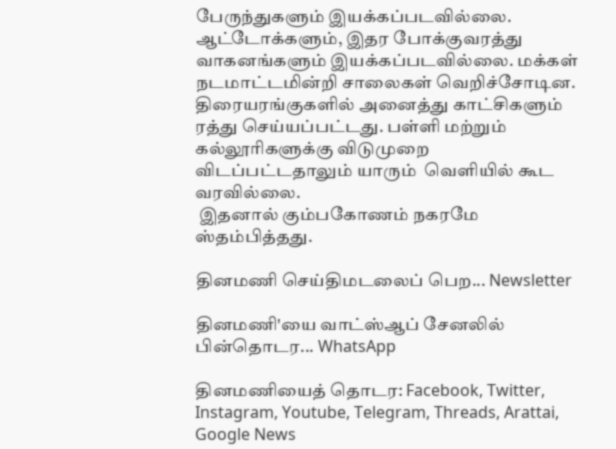பேருந்துகளும் இயக்கப்படவில்லை. ஆட்டோக்களும், இதர போக்குவரத்து வாகனங்களும் இயக்கப்படவில்லை. மக்கள் நடமாட்டமின்றி சாலைகள் வெறிச்சோடின.  திரையரங்குகளில் அனைத்து காட்சிகளும் ரத்து செய்யப்பட்டது. பள்ளி மற்றும் கல்லூரிகளுக்கு விடுமுறை விடப்பட்டதாலும் யாரும்  வெளியில் கூட வரவில்லை.
 இதனால் கும்பகோணம் நகரமே ஸ்தம்பித்தது.

தினமணி செய்திமடலைப் பெற... Newsletter

தினமணி'யை வாட்ஸ்ஆப் சேனலில் பின்தொடர... WhatsApp

தினமணியைத் தொடர: Facebook, Twitter, Instagram, Youtube, Telegram, Threads, Arattai, Google News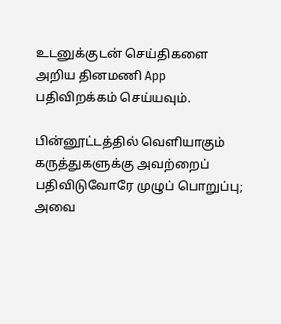உடனுக்குடன் செய்திகளை அறிய தினமணி App பதிவிறக்கம் செய்யவும்.

பின்னூட்டத்தில் வெளியாகும் கருத்துகளுக்கு அவற்றைப் பதிவிடுவோரே முழுப் பொறுப்பு; அவை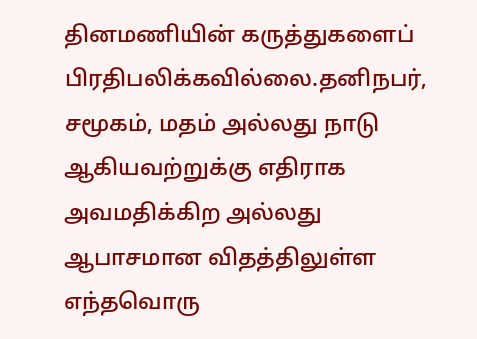தினமணியின் கருத்துகளைப் பிரதிபலிக்கவில்லை.தனிநபர், சமூகம், மதம் அல்லது நாடு ஆகியவற்றுக்கு எதிராக அவமதிக்கிற அல்லது ஆபாசமான விதத்திலுள்ள எந்தவொரு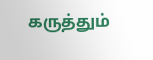கருத்தும்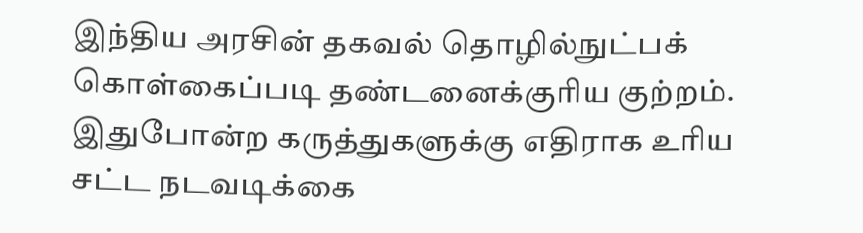இந்திய அரசின் தகவல் தொழில்நுட்பக் கொள்கைப்படி தண்டனைக்குரிய குற்றம். இதுபோன்ற கருத்துகளுக்கு எதிராக உரிய சட்ட நடவடிக்கை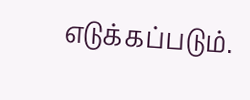எடுக்கப்படும்.